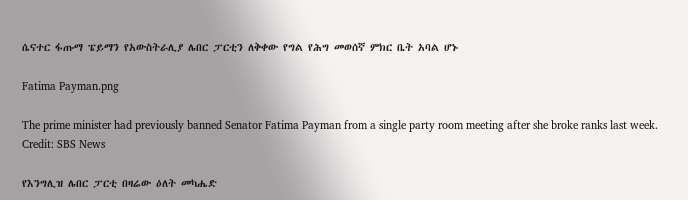ሴናተር ፋጡማ ፔይማን የአውስትራሊያ ሌበር ፓርቲን ለቅቀው የግል የሕግ መወሰኛ ምክር ቤት አባል ሆኑ

Fatima Payman.png

The prime minister had previously banned Senator Fatima Payman from a single party room meeting after she broke ranks last week. Credit: SBS News

የእንግሊዝ ሌበር ፓርቲ በዛሬው ዕለት መካሔድ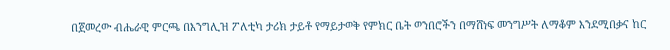በጀመረው ብሔራዊ ምርጫ በእንግሊዝ ፖለቲካ ታሪክ ታይቶ የማይታወቅ የምክር ቤት ወንበሮችን በማሸነፍ መንግሥት ለማቆም እንደሚበቃና ከር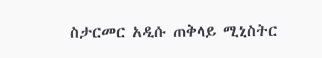ስታርመር አዲሱ ጠቅላይ ሚኒስትር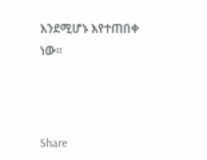እንደሚሆኑ እየተጠበቀ ነው።



Share